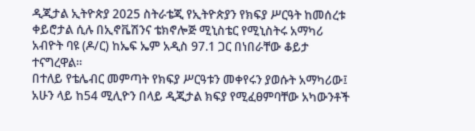ዲጂታል ኢትዮጵያ 2025 ስትራቴጂ የኢትዮጵያን የክፍያ ሥርዓት ከመሰረቱ ቀይሮታል ሲሉ በኢኖቬሽንና ቴክኖሎጅ ሚኒስቴር የሚኒስትሩ አማካሪ አብዮት ባዩ (ዶ/ር) ከኤፍ ኤም አዲስ 97.1 ጋር በነበራቸው ቆይታ ተናግረዋል።
በተለይ የቴሌብር መምጣት የክፍያ ሥርዓቱን መቀየሩን ያወሱት አማካሪው፤ አሁን ላይ ከ54 ሚሊዮን በላይ ዲጂታል ክፍያ የሚፈፀምባቸው አካውንቶች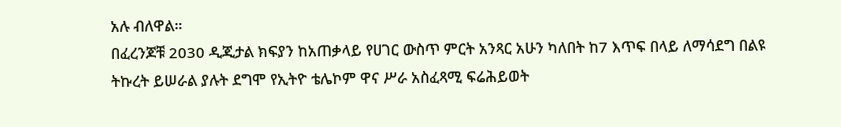አሉ ብለዋል።
በፈረንጆቹ 2030 ዲጂታል ክፍያን ከአጠቃላይ የሀገር ውስጥ ምርት አንጻር አሁን ካለበት ከ7 እጥፍ በላይ ለማሳደግ በልዩ ትኩረት ይሠራል ያሉት ደግሞ የኢትዮ ቴሌኮም ዋና ሥራ አስፈጻሚ ፍሬሕይወት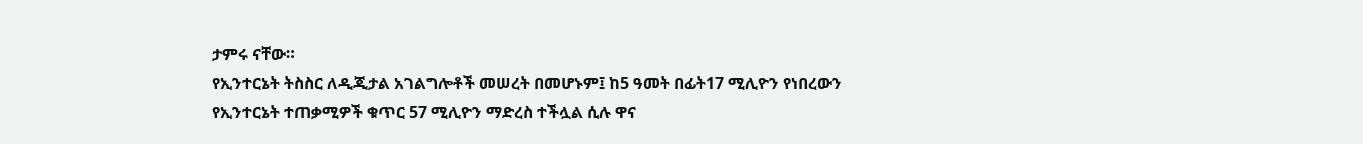ታምሩ ናቸው።
የኢንተርኔት ትስስር ለዲጂታል አገልግሎቶች መሠረት በመሆኑም፤ ከ5 ዓመት በፊት17 ሚሊዮን የነበረውን የኢንተርኔት ተጠቃሚዎች ቁጥር 57 ሚሊዮን ማድረስ ተችሏል ሲሉ ዋና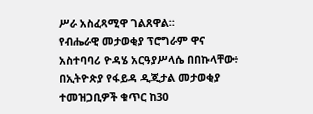ሥራ አስፈጻሚዋ ገልጸዋል።
የብሔራዊ መታወቂያ ፕሮግራም ዋና አስተባባሪ ዮዳሄ አርዓያሥላሴ በበኩላቸው፥ በኢትዮጵያ የፋይዳ ዲጂታል መታወቂያ ተመዝጋቢዎች ቁጥር ከ30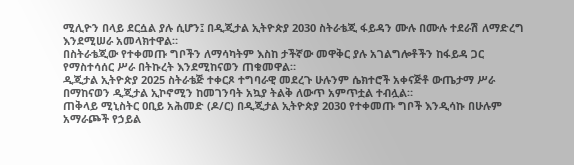ሚሊዮን በላይ ደርሷል ያሉ ሲሆን፤ በዲጂታል ኢትዮጵያ 2030 ስትራቴጂ ፋይዳን ሙሉ በሙሉ ተደራሽ ለማድረግ እንደሚሠራ አመላክተዋል።
በስትራቴጂው የተቀመጡ ግቦችን ለማሳካትም እስከ ታችኛው መዋቅር ያሉ አገልግሎቶችን ከፋይዳ ጋር የማስተሳሰር ሥራ በትኩረት እንደሚከናወን ጠቁመዋል።
ዲጂታል ኢትዮጵያ 2025 ስትራቴጅ ተቀርጾ ተግባራዊ መደረጉ ሁሉንም ሴክተሮች አቀናጅቶ ውጤታማ ሥራ በማከናወን ዲጂታል ኢኮኖሚን ከመገንባት አኳያ ትልቅ ለውጥ አምጥቷል ተብሏል።
ጠቅላይ ሚኒስትር ዐቢይ አሕመድ (ዶ/ር) በዲጂታል ኢትዮጵያ 2030 የተቀመጡ ግቦች እንዲሳኩ በሁሉም አማራጮች የኃይል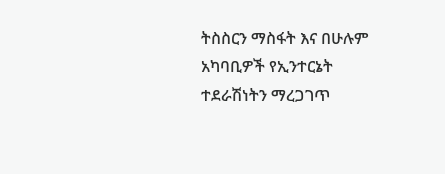ትስስርን ማስፋት እና በሁሉም አካባቢዎች የኢንተርኔት ተደራሽነትን ማረጋገጥ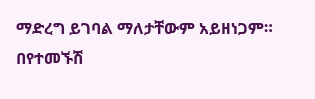ማድረግ ይገባል ማለታቸውም አይዘነጋም።
በየተመኙሽ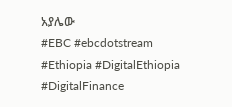አያሌው
#EBC #ebcdotstream #Ethiopia #DigitalEthiopia #DigitalFinance